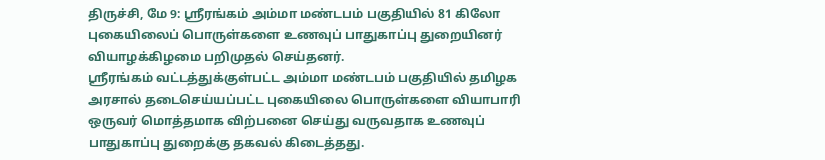திருச்சி, மே 9: ஸ்ரீரங்கம் அம்மா மண்டபம் பகுதியில் 81 கிலோ புகையிலைப் பொருள்களை உணவுப் பாதுகாப்பு துறையினர் வியாழக்கிழமை பறிமுதல் செய்தனர்.
ஸ்ரீரங்கம் வட்டத்துக்குள்பட்ட அம்மா மண்டபம் பகுதியில் தமிழக அரசால் தடைசெய்யப்பட்ட புகையிலை பொருள்களை வியாபாரி ஒருவர் மொத்தமாக விற்பனை செய்து வருவதாக உணவுப் பாதுகாப்பு துறைக்கு தகவல் கிடைத்தது.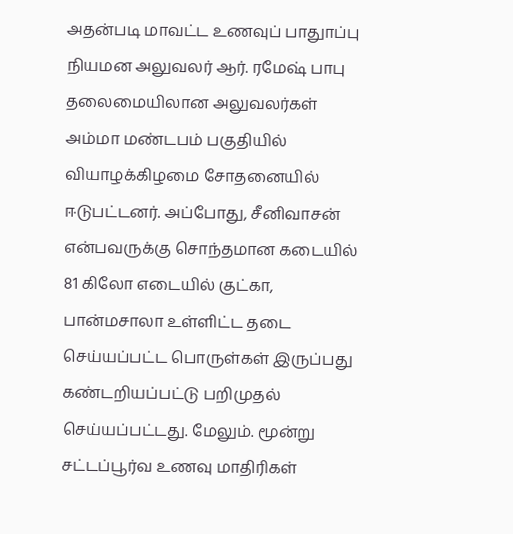அதன்படி மாவட்ட உணவுப் பாதுாப்பு நியமன அலுவலர் ஆர். ரமேஷ் பாபு தலைமையிலான அலுவலர்கள் அம்மா மண்டபம் பகுதியில் வியாழக்கிழமை சோதனையில் ஈடுபட்டனர். அப்போது, சீனிவாசன் என்பவருக்கு சொந்தமான கடையில் 81 கிலோ எடையில் குட்கா, பான்மசாலா உள்ளிட்ட தடை செய்யப்பட்ட பொருள்கள் இருப்பது கண்டறியப்பட்டு பறிமுதல் செய்யப்பட்டது. மேலும். மூன்று சட்டப்பூர்வ உணவு மாதிரிகள்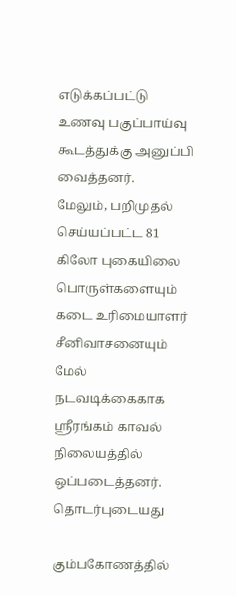எடுக்கப்பட்டு உணவு பகுப்பாய்வு கூடத்துக்கு அனுப்பி வைத்தனர்.
மேலும், பறிமுதல் செய்யப்பட்ட 81 கிலோ புகையிலை பொருள்களையும் கடை உரிமையாளர் சீனிவாசனையும் மேல் நடவடிக்கைகாக ஸ்ரீரங்கம் காவல் நிலையத்தில் ஒப்படைத்தனர்.
தொடர்புடையது

கும்பகோணத்தில்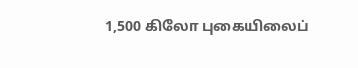1,500 கிலோ புகையிலைப்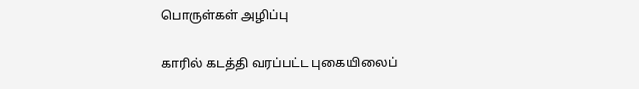பொருள்கள் அழிப்பு

காரில் கடத்தி வரப்பட்ட புகையிலைப்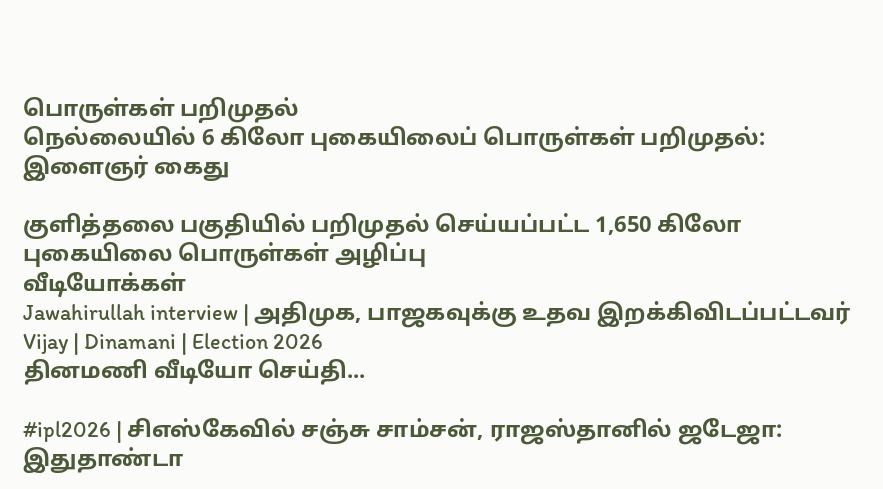பொருள்கள் பறிமுதல்
நெல்லையில் 6 கிலோ புகையிலைப் பொருள்கள் பறிமுதல்: இளைஞர் கைது

குளித்தலை பகுதியில் பறிமுதல் செய்யப்பட்ட 1,650 கிலோ புகையிலை பொருள்கள் அழிப்பு
வீடியோக்கள்
Jawahirullah interview | அதிமுக, பாஜகவுக்கு உதவ இறக்கிவிடப்பட்டவர் Vijay | Dinamani | Election 2026
தினமணி வீடியோ செய்தி...

#ipl2026 | சிஎஸ்கேவில் சஞ்சு சாம்சன், ராஜஸ்தானில் ஜடேஜா: இதுதாண்டா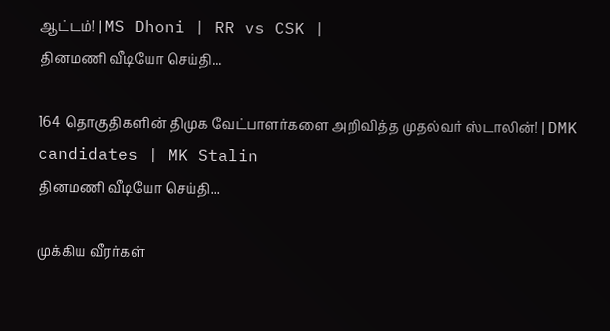ஆட்டம்! | MS Dhoni | RR vs CSK |
தினமணி வீடியோ செய்தி...

164 தொகுதிகளின் திமுக வேட்பாளர்களை அறிவித்த முதல்வர் ஸ்டாலின்! | DMK candidates | MK Stalin
தினமணி வீடியோ செய்தி...

முக்கிய வீரர்கள்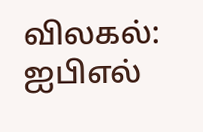விலகல்: ஐபிஎல்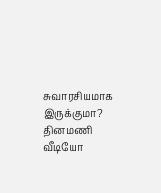சுவாரசியமாக இருக்குமா?
தினமணி வீடியோ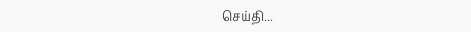செய்தி...